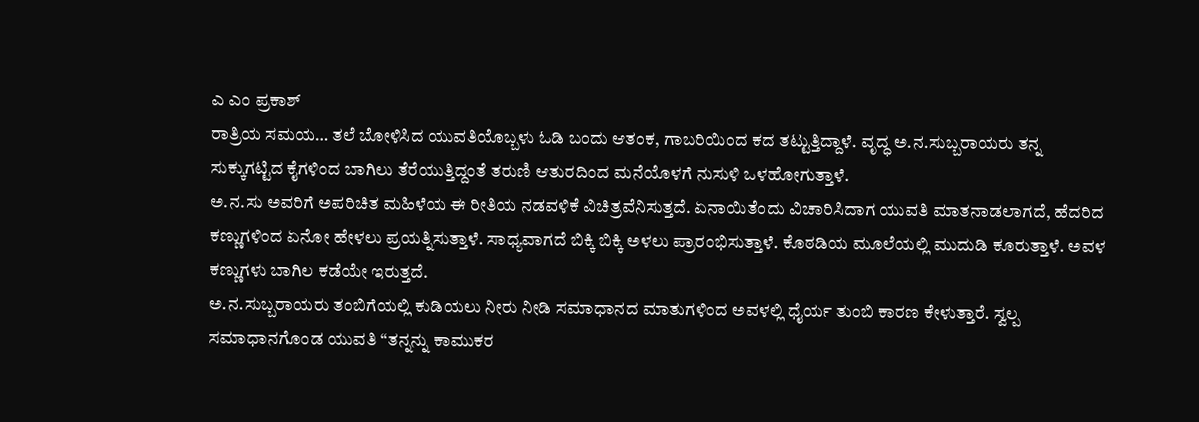ಎ ಎಂ ಪ್ರಕಾಶ್
ರಾತ್ರಿಯ ಸಮಯ… ತಲೆ ಬೋಳಿಸಿದ ಯುವತಿಯೊಬ್ಬಳು ಓಡಿ ಬಂದು ಆತಂಕ, ಗಾಬರಿಯಿಂದ ಕದ ತಟ್ಟುತ್ತಿದ್ದಾಳೆ. ವೃದ್ಧ ಅ.ನ.ಸುಬ್ಬರಾಯರು ತನ್ನ ಸುಕ್ಕುಗಟ್ಟಿದ ಕೈಗಳಿಂದ ಬಾಗಿಲು ತೆರೆಯುತ್ತಿದ್ದಂತೆ ತರುಣಿ ಆತುರದಿಂದ ಮನೆಯೊಳಗೆ ನುಸುಳಿ ಒಳಹೋಗುತ್ತಾಳೆ.
ಅ.ನ.ಸು ಅವರಿಗೆ ಅಪರಿಚಿತ ಮಹಿಳೆಯ ಈ ರೀತಿಯ ನಡವಳಿಕೆ ವಿಚಿತ್ರವೆನಿಸುತ್ತದೆ. ಏನಾಯಿತೆಂದು ವಿಚಾರಿಸಿದಾಗ ಯುವತಿ ಮಾತನಾಡಲಾಗದೆ, ಹೆದರಿದ ಕಣ್ಣುಗಳಿಂದ ಏನೋ ಹೇಳಲು ಪ್ರಯತ್ನಿಸುತ್ತಾಳೆ. ಸಾಧ್ಯವಾಗದೆ ಬಿಕ್ಕಿ ಬಿಕ್ಕಿ ಅಳಲು ಪ್ರಾರಂಭಿಸುತ್ತಾಳೆ. ಕೊಠಡಿಯ ಮೂಲೆಯಲ್ಲಿ ಮುದುಡಿ ಕೂರುತ್ತಾಳೆ. ಅವಳ ಕಣ್ಣುಗಳು ಬಾಗಿಲ ಕಡೆಯೇ ಇರುತ್ತದೆ.
ಅ.ನ.ಸುಬ್ಬರಾಯರು ತಂಬಿಗೆಯಲ್ಲಿ ಕುಡಿಯಲು ನೀರು ನೀಡಿ ಸಮಾಧಾನದ ಮಾತುಗಳಿಂದ ಅವಳಲ್ಲಿ ಧೈರ್ಯ ತುಂಬಿ ಕಾರಣ ಕೇಳುತ್ತಾರೆ. ಸ್ವಲ್ಪ ಸಮಾಧಾನಗೊಂಡ ಯುವತಿ “ತನ್ನನ್ನು ಕಾಮುಕರ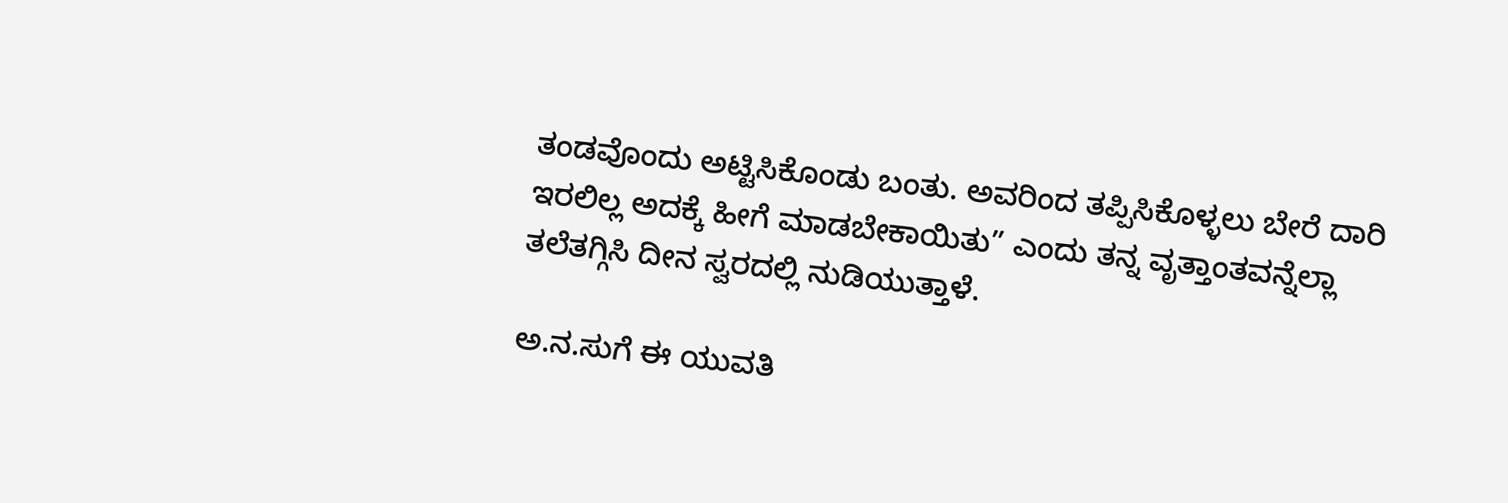ತಂಡವೊಂದು ಅಟ್ಟಿಸಿಕೊಂಡು ಬಂತು. ಅವರಿಂದ ತಪ್ಪಿಸಿಕೊಳ್ಳಲು ಬೇರೆ ದಾರಿ ಇರಲಿಲ್ಲ ಅದಕ್ಕೆ ಹೀಗೆ ಮಾಡಬೇಕಾಯಿತು” ಎಂದು ತನ್ನ ವೃತ್ತಾಂತವನ್ನೆಲ್ಲಾ ತಲೆತಗ್ಗಿಸಿ ದೀನ ಸ್ವರದಲ್ಲಿ ನುಡಿಯುತ್ತಾಳೆ.

ಅ.ನ.ಸುಗೆ ಈ ಯುವತಿ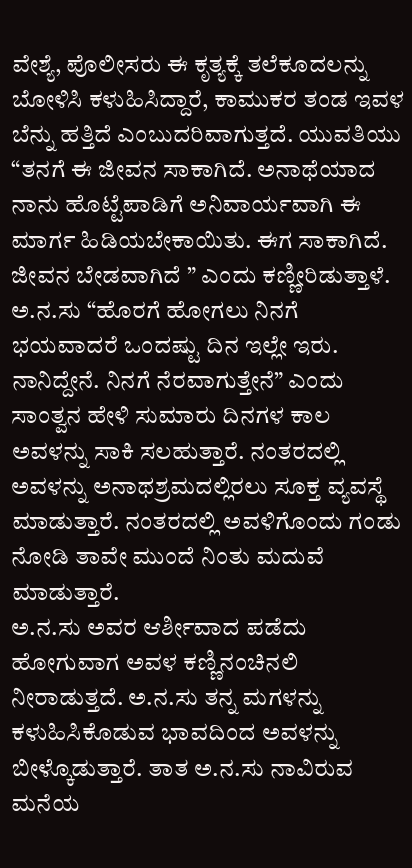ವೇಶ್ಯೆ, ಪೊಲೀಸರು ಈ ಕೃತ್ಯಕ್ಕೆ ತಲೆಕೂದಲನ್ನು ಬೋಳಿಸಿ ಕಳುಹಿಸಿದ್ದಾರೆ, ಕಾಮುಕರ ತಂಡ ಇವಳ ಬೆನ್ನು ಹತ್ತಿದೆ ಎಂಬುದರಿವಾಗುತ್ತದೆ. ಯುವತಿಯು “ತನಗೆ ಈ ಜೀವನ ಸಾಕಾಗಿದೆ. ಅನಾಥೆಯಾದ ನಾನು ಹೊಟ್ಟೆಪಾಡಿಗೆ ಅನಿವಾರ್ಯವಾಗಿ ಈ ಮಾರ್ಗ ಹಿಡಿಯಬೇಕಾಯಿತು. ಈಗ ಸಾಕಾಗಿದೆ. ಜೀವನ ಬೇಡವಾಗಿದೆ ” ಎಂದು ಕಣ್ಣೀರಿಡುತ್ತಾಳೆ.
ಅ.ನ.ಸು “ಹೊರಗೆ ಹೋಗಲು ನಿನಗೆ ಭಯವಾದರೆ ಒಂದಷ್ಟು ದಿನ ಇಲ್ಲೇ ಇರು. ನಾನಿದ್ದೇನೆ. ನಿನಗೆ ನೆರವಾಗುತ್ತೇನೆ” ಎಂದು ಸಾಂತ್ವನ ಹೇಳಿ ಸುಮಾರು ದಿನಗಳ ಕಾಲ ಅವಳನ್ನು ಸಾಕಿ ಸಲಹುತ್ತಾರೆ. ನಂತರದಲ್ಲಿ ಅವಳನ್ನು ಅನಾಥಶ್ರಮದಲ್ಲಿರಲು ಸೂಕ್ತ ವ್ಯವಸ್ಥೆ ಮಾಡುತ್ತಾರೆ. ನಂತರದಲ್ಲಿ ಅವಳಿಗೊಂದು ಗಂಡು ನೋಡಿ ತಾವೇ ಮುಂದೆ ನಿಂತು ಮದುವೆ ಮಾಡುತ್ತಾರೆ.
ಅ.ನ.ಸು ಅವರ ಆರ್ಶೀವಾದ ಪಡೆದು ಹೋಗುವಾಗ ಅವಳ ಕಣ್ಣಿನಂಚಿನಲಿ ನೀರಾಡುತ್ತದೆ. ಅ.ನ.ಸು ತನ್ನ ಮಗಳನ್ನು ಕಳುಹಿಸಿಕೊಡುವ ಭಾವದಿಂದ ಅವಳನ್ನು ಬೀಳ್ಕೊಡುತ್ತಾರೆ. ತಾತ ಅ.ನ.ಸು ನಾವಿರುವ ಮನೆಯ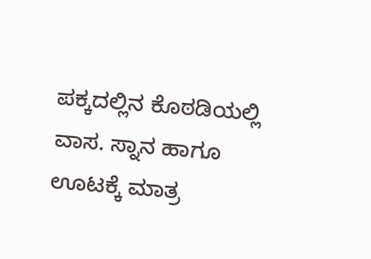ಪಕ್ಕದಲ್ಲಿನ ಕೊಠಡಿಯಲ್ಲಿ ವಾಸ. ಸ್ನಾನ ಹಾಗೂ ಊಟಕ್ಕೆ ಮಾತ್ರ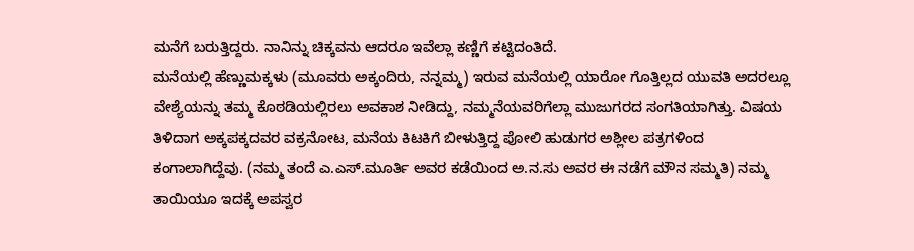ಮನೆಗೆ ಬರುತ್ತಿದ್ದರು. ನಾನಿನ್ನು ಚಿಕ್ಕವನು ಆದರೂ ಇವೆಲ್ಲಾ ಕಣ್ಣಿಗೆ ಕಟ್ಟಿದಂತಿದೆ.
ಮನೆಯಲ್ಲಿ ಹೆಣ್ಣುಮಕ್ಕಳು (ಮೂವರು ಅಕ್ಕಂದಿರು, ನನ್ನಮ್ಮ) ಇರುವ ಮನೆಯಲ್ಲಿ ಯಾರೋ ಗೊತ್ತಿಲ್ಲದ ಯುವತಿ ಅದರಲ್ಲೂ ವೇಶ್ಯೆಯನ್ನು ತಮ್ಮ ಕೊಠಡಿಯಲ್ಲಿರಲು ಅವಕಾಶ ನೀಡಿದ್ದು, ನಮ್ಮನೆಯವರಿಗೆಲ್ಲಾ ಮುಜುಗರದ ಸಂಗತಿಯಾಗಿತ್ತು. ವಿಷಯ ತಿಳಿದಾಗ ಅಕ್ಕಪಕ್ಕದವರ ವಕ್ರನೋಟ, ಮನೆಯ ಕಿಟಕಿಗೆ ಬೀಳುತ್ತಿದ್ದ ಪೋಲಿ ಹುಡುಗರ ಅಶ್ಲೀಲ ಪತ್ರಗಳಿಂದ ಕಂಗಾಲಾಗಿದ್ದೆವು. (ನಮ್ಮ ತಂದೆ ಎ.ಎಸ್.ಮೂರ್ತಿ ಅವರ ಕಡೆಯಿಂದ ಅ.ನ.ಸು ಅವರ ಈ ನಡೆಗೆ ಮೌನ ಸಮ್ಮತಿ) ನಮ್ಮ ತಾಯಿಯೂ ಇದಕ್ಕೆ ಅಪಸ್ವರ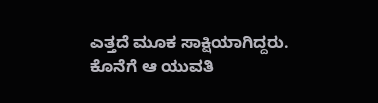ಎತ್ತದೆ ಮೂಕ ಸಾಕ್ಷಿಯಾಗಿದ್ದರು. ಕೊನೆಗೆ ಆ ಯುವತಿ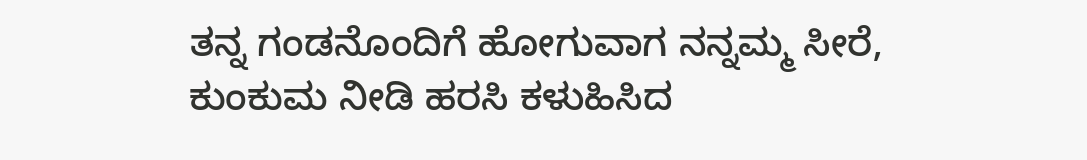ತನ್ನ ಗಂಡನೊಂದಿಗೆ ಹೋಗುವಾಗ ನನ್ನಮ್ಮ ಸೀರೆ, ಕುಂಕುಮ ನೀಡಿ ಹರಸಿ ಕಳುಹಿಸಿದ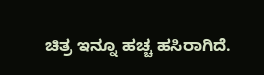ಚಿತ್ರ ಇನ್ನೂ ಹಚ್ಚ ಹಸಿರಾಗಿದೆ.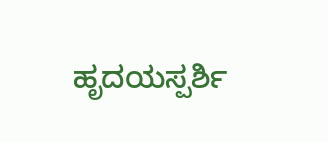ಹೃದಯಸ್ಪರ್ಶಿ